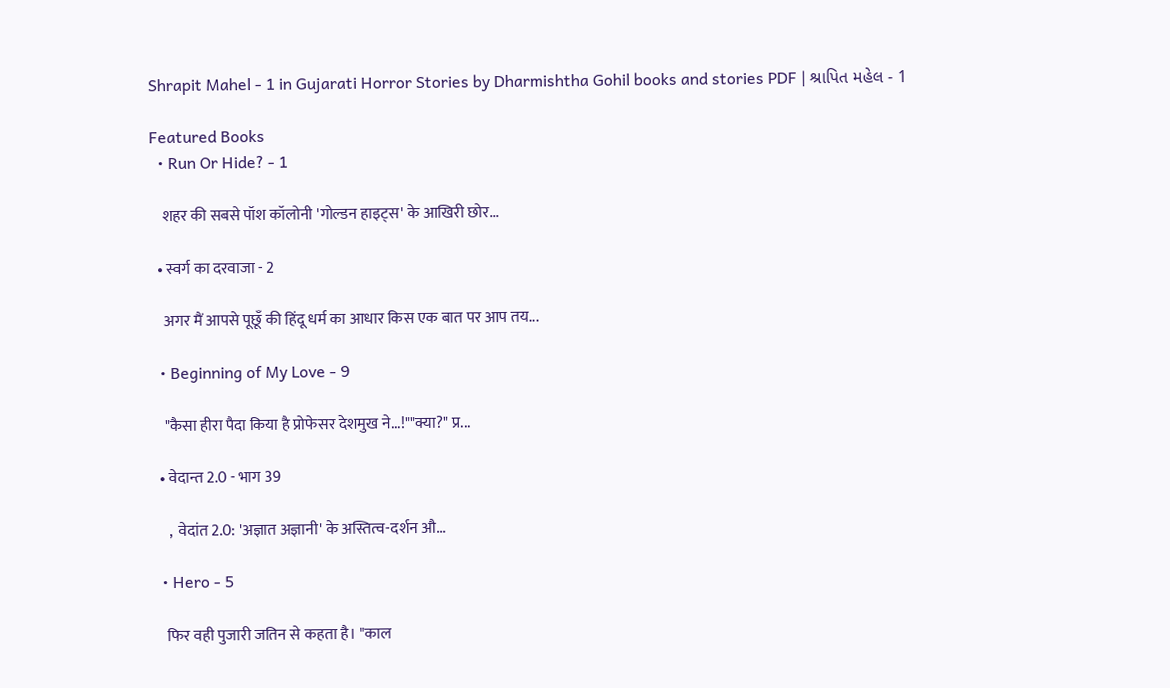Shrapit Mahel - 1 in Gujarati Horror Stories by Dharmishtha Gohil books and stories PDF | શ્રાપિત મહેલ - 1

Featured Books
  • Run Or Hide? - 1

    शहर की सबसे पॉश कॉलोनी 'गोल्डन हाइट्स' के आखिरी छोर...

  • स्वर्ग का दरवाजा - 2

    अगर मैं आपसे पूछूँ की हिंदू धर्म का आधार किस एक बात पर आप तय...

  • Beginning of My Love - 9

    "कैसा हीरा पैदा किया है प्रोफेसर देशमुख ने...!""क्या?" प्र...

  • वेदान्त 2.0 - भाग 39

     ,  वेदांत 2.0: 'अज्ञात अज्ञानी' के अस्तित्व-दर्शन औ...

  • Hero - 5

    फिर वही पुजारी जतिन से कहता है। "काल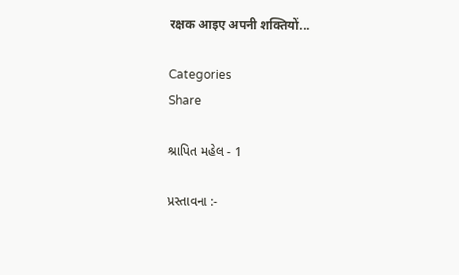रक्षक आइए अपनी शक्तियों...

Categories
Share

શ્રાપિત મહેલ - 1

પ્રસ્તાવના :-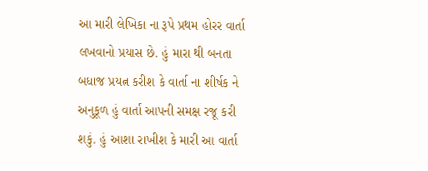આ મારી લેખિકા ના રૂપે પ્રથમ હોરર વાર્તા લખવાનો પ્રયાસ છે. હું મારા થી બનતા બધાજ પ્રયત્ન કરીશ કે વાર્તા ના શીર્ષક ને અનુકૂળ હું વાર્તા આપની સમક્ષ રજૂ કરી શકું. હું આશા રાખીશ કે મારી આ વાર્તા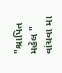"શ્રાપિત મહેલ " વાંચવા મા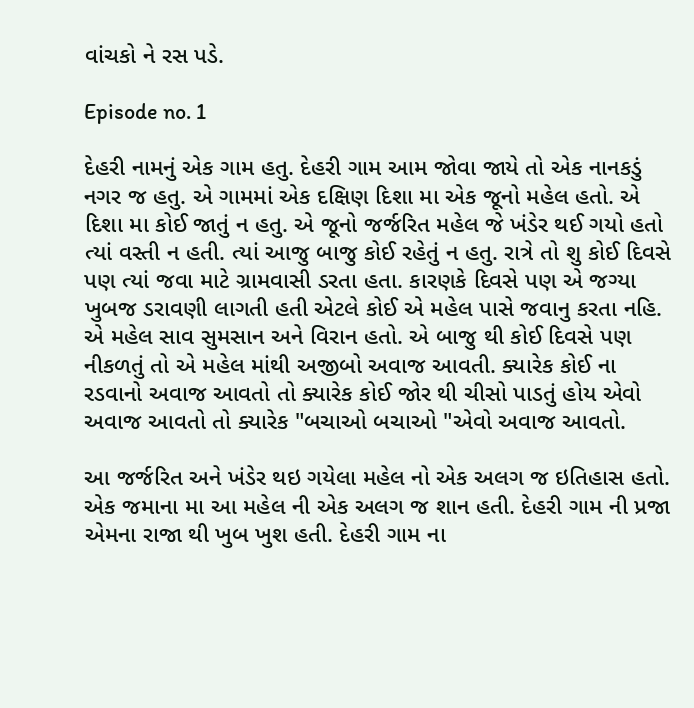વાંચકો ને રસ પડે.

Episode no. 1

દેહરી નામનું એક ગામ હતુ. દેહરી ગામ આમ જોવા જાયે તો એક નાનકડું નગર જ હતુ. એ ગામમાં એક દક્ષિણ દિશા મા એક જૂનો મહેલ હતો. એ દિશા મા કોઈ જાતું ન હતુ. એ જૂનો જર્જરિત મહેલ જે ખંડેર થઈ ગયો હતો ત્યાં વસ્તી ન હતી. ત્યાં આજુ બાજુ કોઈ રહેતું ન હતુ. રાત્રે તો શુ કોઈ દિવસે પણ ત્યાં જવા માટે ગ્રામવાસી ડરતા હતા. કારણકે દિવસે પણ એ જગ્યા ખુબજ ડરાવણી લાગતી હતી એટલે કોઈ એ મહેલ પાસે જવાનુ કરતા નહિ. એ મહેલ સાવ સુમસાન અને વિરાન હતો. એ બાજુ થી કોઈ દિવસે પણ નીકળતું તો એ મહેલ માંથી અજીબો અવાજ આવતી. ક્યારેક કોઈ ના રડવાનો અવાજ આવતો તો ક્યારેક કોઈ જોર થી ચીસો પાડતું હોય એવો અવાજ આવતો તો ક્યારેક "બચાઓ બચાઓ "એવો અવાજ આવતો.

આ જર્જરિત અને ખંડેર થઇ ગયેલા મહેલ નો એક અલગ જ ઇતિહાસ હતો. એક જમાના મા આ મહેલ ની એક અલગ જ શાન હતી. દેહરી ગામ ની પ્રજા એમના રાજા થી ખુબ ખુશ હતી. દેહરી ગામ ના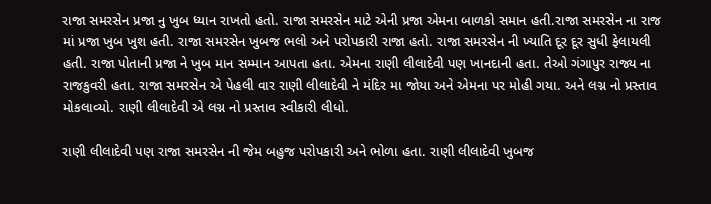રાજા સમરસેન પ્રજા નુ ખુબ ધ્યાન રાખતો હતો. રાજા સમરસેન માટે એની પ્રજા એમના બાળકો સમાન હતી.રાજા સમરસેન ના રાજ માં પ્રજા ખુબ ખુશ હતી. રાજા સમરસેન ખુબજ ભલો અને પરોપકારી રાજા હતો. રાજા સમરસેન ની ખ્યાતિ દૂર દૂર સુધી ફેલાયલી હતી. રાજા પોતાની પ્રજા ને ખુબ માન સમ્માન આપતા હતા. એમના રાણી લીલાદેવી પણ ખાનદાની હતા. તેઓ ગંગાપુર રાજ્ય ના રાજકુવરી હતા. રાજા સમરસેન એ પેહલી વાર રાણી લીલાદેવી ને મંદિર મા જોયા અને એમના પર મોહી ગયા. અને લગ્ન નો પ્રસ્તાવ મોકલાવ્યો. રાણી લીલાદેવી એ લગ્ન નો પ્રસ્તાવ સ્વીકારી લીધો.

રાણી લીલાદેવી પણ રાજા સમરસેન ની જેમ બહુજ પરોપકારી અને ભોળા હતા. રાણી લીલાદેવી ખુબજ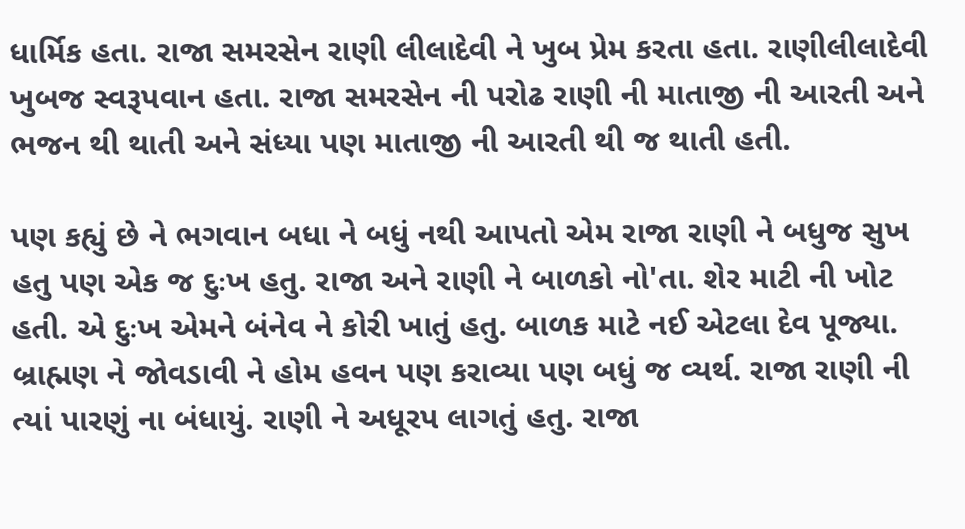ધાર્મિક હતા. રાજા સમરસેન રાણી લીલાદેવી ને ખુબ પ્રેમ કરતા હતા. રાણીલીલાદેવી ખુબજ સ્વરૂપવાન હતા. રાજા સમરસેન ની પરોઢ રાણી ની માતાજી ની આરતી અને ભજન થી થાતી અને સંધ્યા પણ માતાજી ની આરતી થી જ થાતી હતી.

પણ કહ્યું છે ને ભગવાન બધા ને બધું નથી આપતો એમ રાજા રાણી ને બધુજ સુખ હતુ પણ એક જ દુઃખ હતુ. રાજા અને રાણી ને બાળકો નો'તા. શેર માટી ની ખોટ હતી. એ દુઃખ એમને બંનેવ ને કોરી ખાતું હતુ. બાળક માટે નઈ એટલા દેવ પૂજ્યા. બ્રાહ્મણ ને જોવડાવી ને હોમ હવન પણ કરાવ્યા પણ બધું જ વ્યર્થ. રાજા રાણી ની ત્યાં પારણું ના બંધાયું. રાણી ને અધૂરપ લાગતું હતુ. રાજા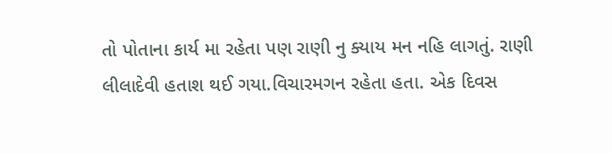તો પોતાના કાર્ય મા રહેતા પણ રાણી નુ ક્યાય મન નહિ લાગતું. રાણી લીલાદેવી હતાશ થઈ ગયા.વિચારમગન રહેતા હતા. એક દિવસ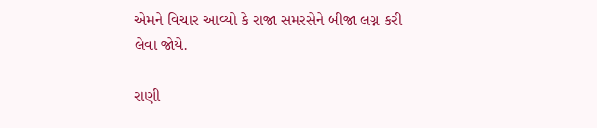એમને વિચાર આવ્યો કે રાજા સમરસેને બીજા લગ્ન કરી લેવા જોયે.

રાણી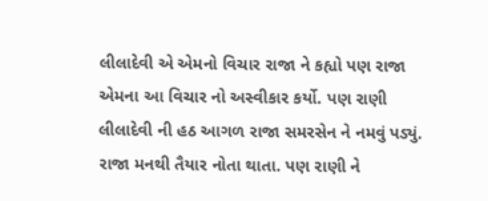લીલાદેવી એ એમનો વિચાર રાજા ને કહ્યો પણ રાજા એમના આ વિચાર નો અસ્વીકાર કર્યો. પણ રાણી લીલાદેવી ની હઠ આગળ રાજા સમરસેન ને નમવું પડ્યું. રાજા મનથી તૈયાર નોતા થાતા. પણ રાણી ને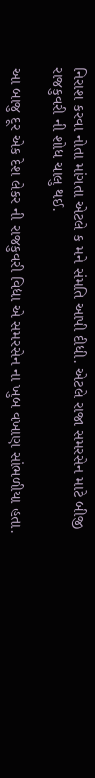નિરાશ કરવા નોતા માંગતા એટલે ક મને સંમતિ આપી દીધી. એટલે રાજા સમરસેન માટે બીજી રાજકુવરી ની શોધ ચાલુ થઈ.

આ બાજુ દૂર એક દેશ લેકર ની રાજકુવરી વિદ્યા એ સમરસેન ના ખુબ વખાણ સાંભળીયા હતા.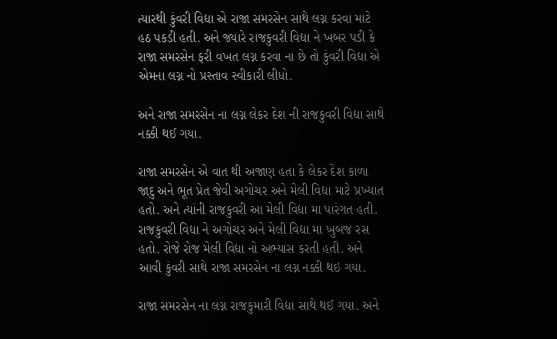ત્યારથી કુંવરી વિદ્યા એ રાજા સમરસેન સાથે લગ્ન કરવા માટે હઠ પકડી હતી. અને જ્યારે રાજકુવરી વિદ્યા ને ખબર પડી કે રાજા સમરસેન ફરી વખત લગ્ન કરવા ના છે તો કુંવરી વિદ્યા એ એમના લગ્ન નો પ્રસ્તાવ સ્વીકારી લીધો.

અને રાજા સમરસેન ના લગ્ન લેકર દેશ ની રાજકુવરી વિદ્યા સાથે નક્કી થઈ ગયા.

રાજા સમરસેન એ વાત થી અજાણ હતા કે લેકર દેશ કાળા જાદુ અને ભૂત પ્રેત જેવી અગોચર અને મેલી વિદ્યા માટે પ્રખ્યાત હતો. અને ત્યાંની રાજકુવરી આ મેલી વિદ્યા મા પારંગત હતી. રાજકુવરી વિદ્યા ને અગોચર અને મેલી વિદ્યા મા ખુબજ રસ હતો. રોજે રોજ મેલી વિદ્યા નો અભ્યાસ કરતી હતી. અને આવી કુંવરી સાથે રાજા સમરસેન ના લગ્ન નક્કી થઇ ગયા.

રાજા સમરસેન ના લગ્ન રાજકુમારી વિદ્યા સાથે થઈ ગયા. અને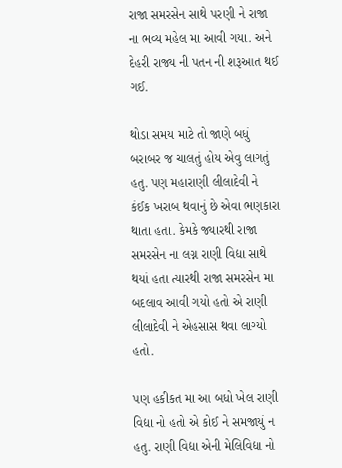રાજા સમરસેન સાથે પરણી ને રાજા ના ભવ્ય મહેલ મા આવી ગયા. અને દેહરી રાજ્ય ની પતન ની શરૂઆત થઈ ગઈ.

થોડા સમય માટે તો જાણે બધું બરાબર જ ચાલતું હોય એવુ લાગતું હતુ. પણ મહારાણી લીલાદેવી ને કંઈક ખરાબ થવાનું છે એવા ભણકારા થાતા હતા. કેમકે જ્યારથી રાજા સમરસેન ના લગ્ન રાણી વિદ્યા સાથે થયાં હતા ત્યારથી રાજા સમરસેન મા બદલાવ આવી ગયો હતો એ રાણી લીલાદેવી ને એહસાસ થવા લાગ્યો હતો.

પણ હકીકત મા આ બધો ખેલ રાણી વિદ્યા નો હતો એ કોઈ ને સમજાયું ન હતુ. રાણી વિદ્યા એની મેલિવિદ્યા નો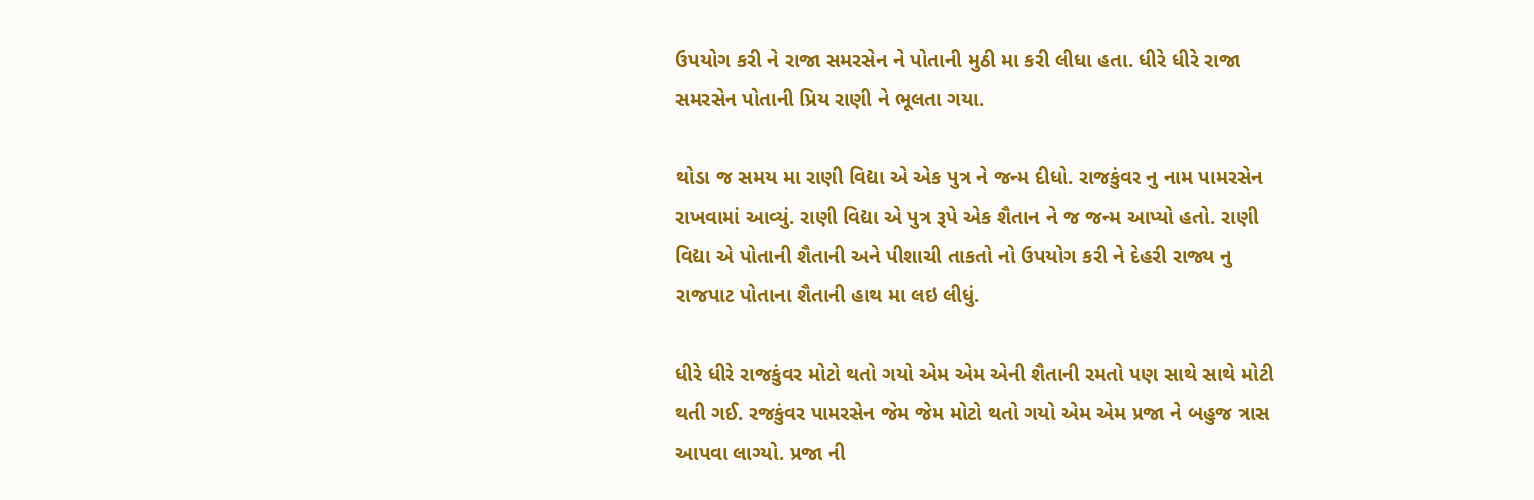ઉપયોગ કરી ને રાજા સમરસેન ને પોતાની મુઠી મા કરી લીધા હતા. ધીરે ધીરે રાજા સમરસેન પોતાની પ્રિય રાણી ને ભૂલતા ગયા.

થોડા જ સમય મા રાણી વિદ્યા એ એક પુત્ર ને જન્મ દીધો. રાજકુંવર નુ નામ પામરસેન રાખવામાં આવ્યું. રાણી વિદ્યા એ પુત્ર રૂપે એક શૈતાન ને જ જન્મ આપ્યો હતો. રાણી વિદ્યા એ પોતાની શૈતાની અને પીશાચી તાકતો નો ઉપયોગ કરી ને દેહરી રાજ્ય નુ રાજપાટ પોતાના શૈતાની હાથ મા લઇ લીધું.

ધીરે ધીરે રાજકુંવર મોટો થતો ગયો એમ એમ એની શૈતાની રમતો પણ સાથે સાથે મોટી થતી ગઈ. રજકુંવર પામરસેન જેમ જેમ મોટો થતો ગયો એમ એમ પ્રજા ને બહુજ ત્રાસ આપવા લાગ્યો. પ્રજા ની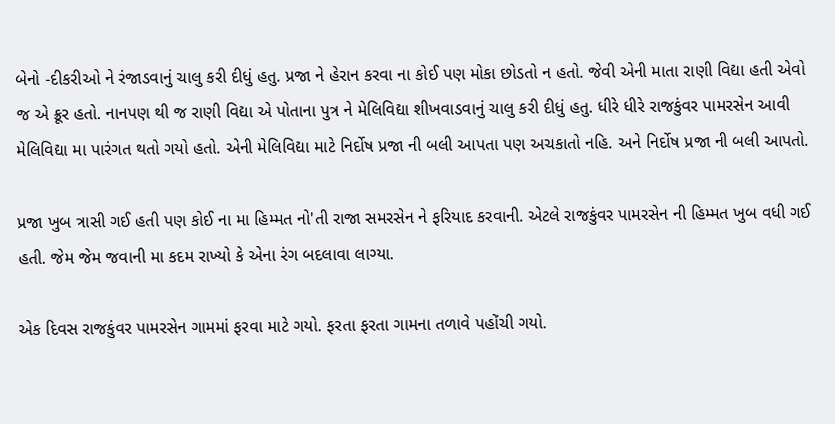બેનો -દીકરીઓ ને રંજાડવાનું ચાલુ કરી દીધું હતુ. પ્રજા ને હેરાન કરવા ના કોઈ પણ મોકા છોડતો ન હતો. જેવી એની માતા રાણી વિદ્યા હતી એવો જ એ ક્રૂર હતો. નાનપણ થી જ રાણી વિદ્યા એ પોતાના પુત્ર ને મેલિવિદ્યા શીખવાડવાનું ચાલુ કરી દીધું હતુ. ધીરે ધીરે રાજકુંવર પામરસેન આવી મેલિવિદ્યા મા પારંગત થતો ગયો હતો. એની મેલિવિદ્યા માટે નિર્દોષ પ્રજા ની બલી આપતા પણ અચકાતો નહિ. અને નિર્દોષ પ્રજા ની બલી આપતો.

પ્રજા ખુબ ત્રાસી ગઈ હતી પણ કોઈ ના મા હિમ્મત નો'તી રાજા સમરસેન ને ફરિયાદ કરવાની. એટલે રાજકુંવર પામરસેન ની હિમ્મત ખુબ વધી ગઈ હતી. જેમ જેમ જવાની મા કદમ રાખ્યો કે એના રંગ બદલાવા લાગ્યા.

એક દિવસ રાજકુંવર પામરસેન ગામમાં ફરવા માટે ગયો. ફરતા ફરતા ગામના તળાવે પહોંચી ગયો.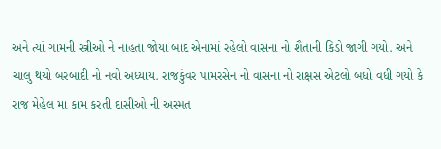અને ત્યાં ગામની સ્ત્રીઓ ને નાહતા જોયા બાદ એનામાં રહેલો વાસના નો શૈતાની કિડો જાગી ગયો. અને ચાલુ થયો બરબાદી નો નવો અધ્યાય. રાજકુંવર પામરસેન નો વાસના નો રાક્ષસ એટલો બધો વધી ગયો કે રાજ મેહેલ મા કામ કરતી દાસીઓ ની અસ્મત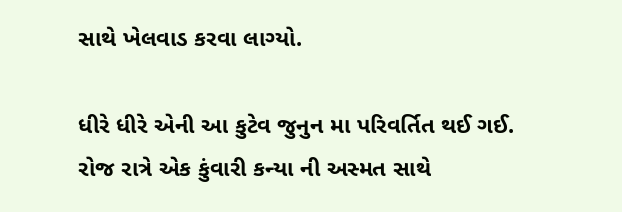સાથે ખેલવાડ કરવા લાગ્યો.

ધીરે ધીરે એની આ કુટેવ જુનુન મા પરિવર્તિત થઈ ગઈ. રોજ રાત્રે એક કુંવારી કન્યા ની અસ્મત સાથે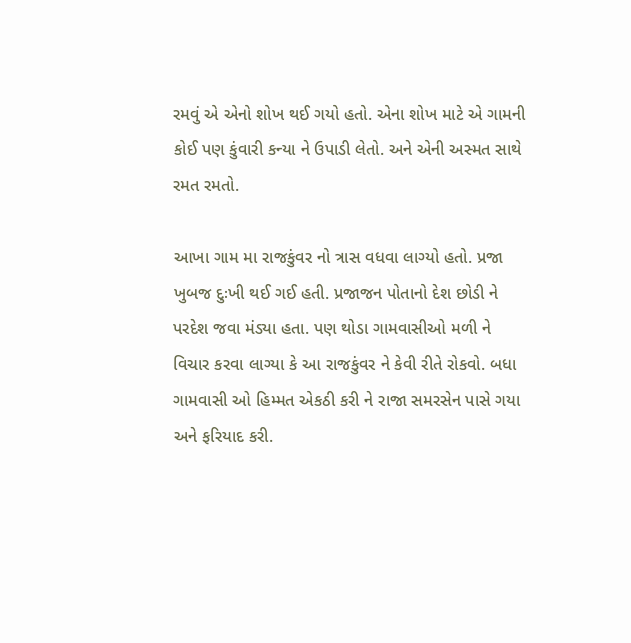રમવું એ એનો શોખ થઈ ગયો હતો. એના શોખ માટે એ ગામની કોઈ પણ કુંવારી કન્યા ને ઉપાડી લેતો. અને એની અસ્મત સાથે રમત રમતો.

આખા ગામ મા રાજકુંવર નો ત્રાસ વધવા લાગ્યો હતો. પ્રજા ખુબજ દુઃખી થઈ ગઈ હતી. પ્રજાજન પોતાનો દેશ છોડી ને પરદેશ જવા મંડ્યા હતા. પણ થોડા ગામવાસીઓ મળી ને વિચાર કરવા લાગ્યા કે આ રાજકુંવર ને કેવી રીતે રોકવો. બધા ગામવાસી ઓ હિમ્મત એકઠી કરી ને રાજા સમરસેન પાસે ગયા અને ફરિયાદ કરી.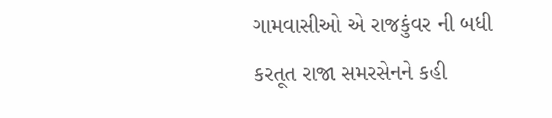ગામવાસીઓ એ રાજકુંવર ની બધી કરતૂત રાજા સમરસેનને કહી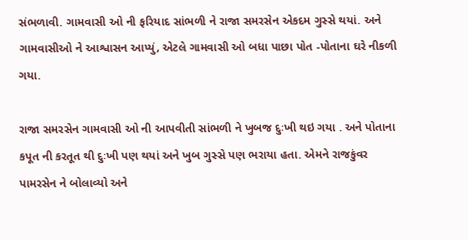સંભળાવી. ગામવાસી ઓ ની ફરિયાદ સાંભળી ને રાજા સમરસેન એકદમ ગુસ્સે થયાં. અને ગામવાસીઓ ને આશ્વાસન આપ્યું, એટલે ગામવાસી ઓ બધા પાછા પોત -પોતાના ઘરે નીકળી ગયા.

રાજા સમરસેન ગામવાસી ઓ ની આપવીતી સાંભળી ને ખુબજ દુઃખી થઇ ગયા . અને પોતાના કપૂત ની કરતૂત થી દુઃખી પણ થયાં અને ખુબ ગુસ્સે પણ ભરાયા હતા. એમને રાજકુંવર પામરસેન ને બોલાવ્યો અને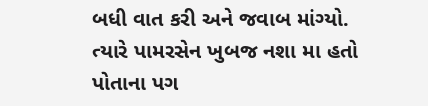બધી વાત કરી અને જવાબ માંગ્યો. ત્યારે પામરસેન ખુબજ નશા મા હતો પોતાના પગ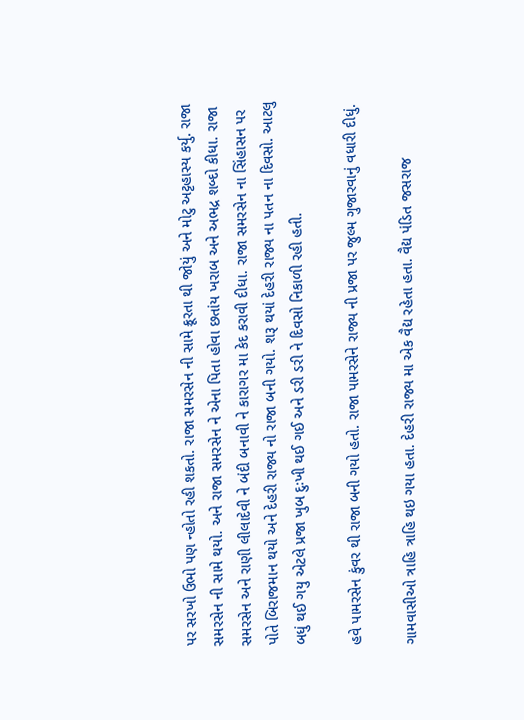પર સરખો ઉભો પણ ન્હોતો રહી શકતો. રાજા સમરસેન ની સામે ક્રૂરતા થી જોયું અને મોટુ અટ્ટહાસ્ય કર્યુ. રાજા સમરસેન ની સામે થયો. અને રાજા સમરસેન ને એના પિતા હોવા છતાંય ખરાબ અને અભદ્ર શબ્દો કીધા. રાજા સમરસેન અને રાણી લીલાદેવી ને બંદી બનાવી ને કારાગર મા કેદ કરાવી દીધા. રાજા સમરસેન ના સિંહાસન પર પોતે બિરાજમાન થયો અને દેહરી રાજ્ય નો રાજા બની ગયો. શરૂ થયાં દેહરી રાજ્ય ના પતન ના દિવસો. આટલુ બધું થઈ ગયુ એટલે પ્રજા ખુબ દુઃખી થઈ ગઈ અને ડરી ડરી ને દિવસો નિકાળી રહી હતી.

હવે પામરસેન કુંવર થી રાજા બની ગયો હતો. રાજા પામરસેને રાજ્ય ની પ્રજા પર જુલ્મ ગુજારવાનું વધારી દીધું.

ગામવાસીઓ ત્રાહિ ત્રાહિ થઇ ગયા હતા. દેહરી રાજ્ય મા એક વૈદ્ય રહેતા હતા. વૈદ્ય પંડિત જસરાજ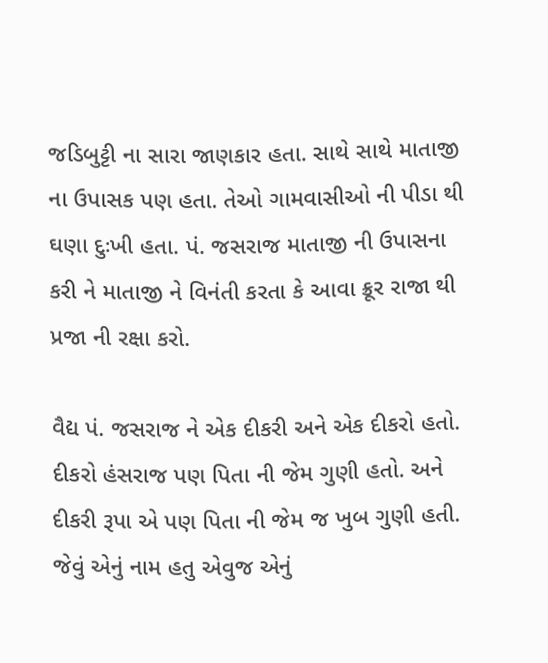જડિબુટ્ટી ના સારા જાણકાર હતા. સાથે સાથે માતાજી ના ઉપાસક પણ હતા. તેઓ ગામવાસીઓ ની પીડા થી ઘણા દુઃખી હતા. પં. જસરાજ માતાજી ની ઉપાસના કરી ને માતાજી ને વિનંતી કરતા કે આવા ક્રૂર રાજા થી પ્રજા ની રક્ષા કરો.

વૈદ્ય પં. જસરાજ ને એક દીકરી અને એક દીકરો હતો. દીકરો હંસરાજ પણ પિતા ની જેમ ગુણી હતો. અને દીકરી રૂપા એ પણ પિતા ની જેમ જ ખુબ ગુણી હતી. જેવું એનું નામ હતુ એવુજ એનું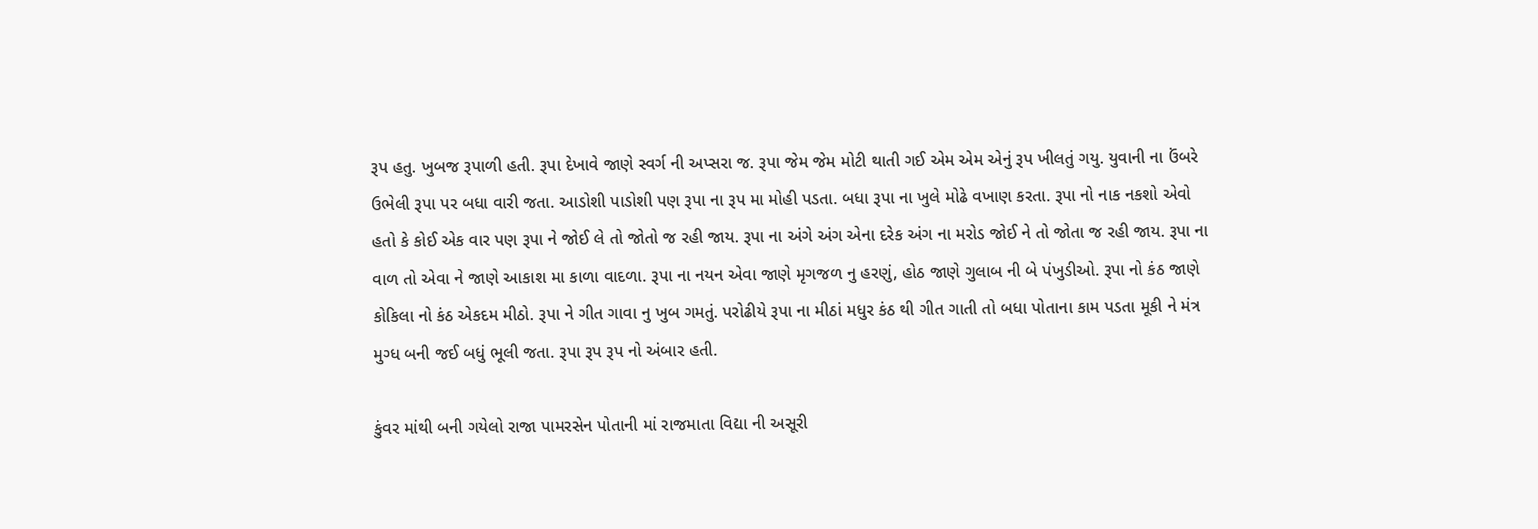રૂપ હતુ. ખુબજ રૂપાળી હતી. રૂપા દેખાવે જાણે સ્વર્ગ ની અપ્સરા જ. રૂપા જેમ જેમ મોટી થાતી ગઈ એમ એમ એનું રૂપ ખીલતું ગયુ. યુવાની ના ઉંબરે ઉભેલી રૂપા પર બધા વારી જતા. આડોશી પાડોશી પણ રૂપા ના રૂપ મા મોહી પડતા. બધા રૂપા ના ખુલે મોઢે વખાણ કરતા. રૂપા નો નાક નકશો એવો હતો કે કોઈ એક વાર પણ રૂપા ને જોઈ લે તો જોતો જ રહી જાય. રૂપા ના અંગે અંગ એના દરેક અંગ ના મરોડ જોઈ ને તો જોતા જ રહી જાય. રૂપા ના વાળ તો એવા ને જાણે આકાશ મા કાળા વાદળા. રૂપા ના નયન એવા જાણે મૃગજળ નુ હરણું, હોઠ જાણે ગુલાબ ની બે પંખુડીઓ. રૂપા નો કંઠ જાણે કોકિલા નો કંઠ એકદમ મીઠો. રૂપા ને ગીત ગાવા નુ ખુબ ગમતું. પરોઢીયે રૂપા ના મીઠાં મધુર કંઠ થી ગીત ગાતી તો બધા પોતાના કામ પડતા મૂકી ને મંત્ર મુગ્ધ બની જઈ બધું ભૂલી જતા. રૂપા રૂપ રૂપ નો અંબાર હતી.

કુંવર માંથી બની ગયેલો રાજા પામરસેન પોતાની માં રાજમાતા વિદ્યા ની અસૂરી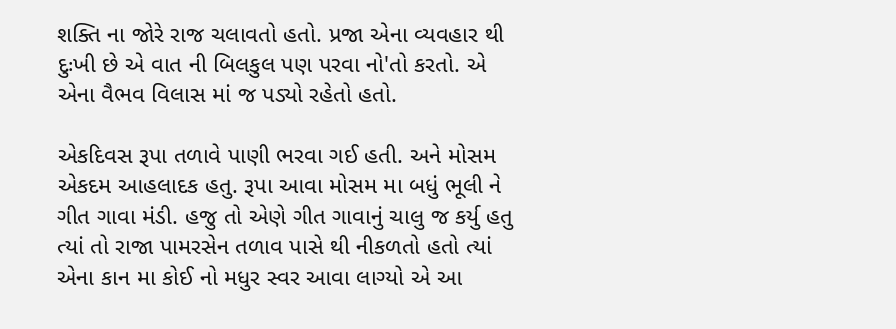શક્તિ ના જોરે રાજ ચલાવતો હતો. પ્રજા એના વ્યવહાર થી દુઃખી છે એ વાત ની બિલકુલ પણ પરવા નો'તો કરતો. એ એના વૈભવ વિલાસ માં જ પડ્યો રહેતો હતો.

એકદિવસ રૂપા તળાવે પાણી ભરવા ગઈ હતી. અને મોસમ એકદમ આહલાદક હતુ. રૂપા આવા મોસમ મા બધું ભૂલી ને ગીત ગાવા મંડી. હજુ તો એણે ગીત ગાવાનું ચાલુ જ કર્યુ હતુ ત્યાં તો રાજા પામરસેન તળાવ પાસે થી નીકળતો હતો ત્યાં એના કાન મા કોઈ નો મધુર સ્વર આવા લાગ્યો એ આ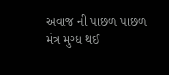અવાજ ની પાછળ પાછળ મંત્ર મુગ્ધ થઈ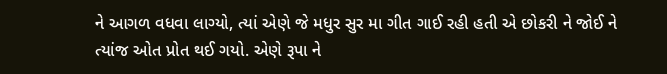ને આગળ વધવા લાગ્યો, ત્યાં એણે જે મધુર સુર મા ગીત ગાઈ રહી હતી એ છોકરી ને જોઈ ને ત્યાંજ ઓત પ્રોત થઈ ગયો. એણે રૂપા ને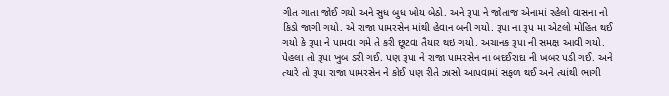ગીત ગાતા જોઈ ગયો અને સુધ બુધ ખોય બેઠો. અને રૂપા ને જોતાજ એનામાં રહેલો વાસના નો કિડો જાગી ગયો. એ રાજા પામરસેન માંથી હેવાન બની ગયો. રૂપા ના રૂપ મા એટલો મોહિત થઈ ગયો કે રૂપા ને પામવા ગમે તે કરી છૂટવા તૈયાર થઇ ગયો. અચાનક રૂપા ની સમક્ષ આવી ગયો. પેહલા તો રૂપા ખુબ ડરી ગઈ. પણ રૂપા ને રાજા પામરસેન ના બદઈરાદા ની ખબર પડી ગઈ. અને ત્યારે તો રૂપા રાજા પામરસેન ને કોઈ પણ રીતે ઝાસો આપવામાં સફળ થઈ અને ત્યાંથી ભાગી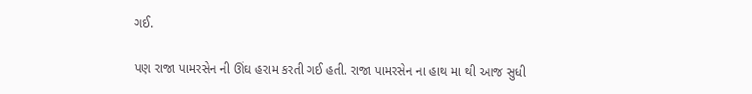ગઈ.

પણ રાજા પામરસેન ની ઊંઘ હરામ કરતી ગઈ હતી. રાજા પામરસેન ના હાથ મા થી આજ સુધી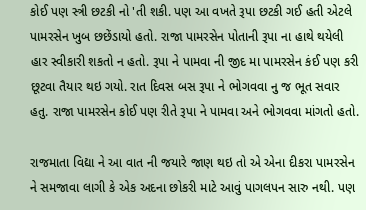કોઈ પણ સ્ત્રી છટકી નો 'તી શકી. પણ આ વખતે રૂપા છટકી ગઈ હતી એટલે પામરસેન ખુબ છછેંડાયો હતો. રાજા પામરસેન પોતાની રૂપા ના હાથે થયેલી હાર સ્વીકારી શકતો ન હતો. રૂપા ને પામવા ની જીદ મા પામરસેન કંઈ પણ કરી છૂટવા તૈયાર થઇ ગયો. રાત દિવસ બસ રૂપા ને ભોગવવા નુ જ ભૂત સવાર હતુ. રાજા પામરસેન કોઈ પણ રીતે રૂપા ને પામવા અને ભોગવવા માંગતો હતો.

રાજમાતા વિદ્યા ને આ વાત ની જયારે જાણ થઇ તો એ એના દીકરા પામરસેન ને સમજાવા લાગી કે એક અદના છોકરી માટે આવું પાગલપન સારુ નથી. પણ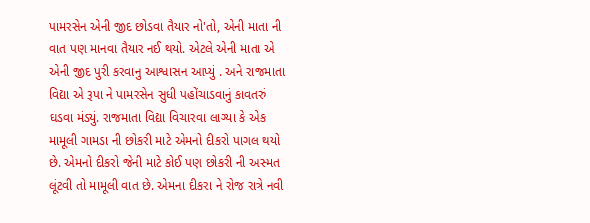પામરસેન એની જીદ છોડવા તૈયાર નો'તો, એની માતા ની વાત પણ માનવા તૈયાર નઈ થયો. એટલે એની માતા એ એની જીદ પુરી કરવાનુ આશ્વાસન આપ્યું . અને રાજમાતા વિદ્યા એ રૂપા ને પામરસેન સુધી પહોંચાડવાનું કાવતરું ઘડવા મંડ્યું. રાજમાતા વિદ્યા વિચારવા લાગ્યા કે એક મામૂલી ગામડા ની છોકરી માટે એમનો દીકરો પાગલ થયો છે. એમનો દીકરો જેની માટે કોઈ પણ છોકરી ની અસ્મત લૂંટવી તો મામૂલી વાત છે. એમના દીકરા ને રોજ રાત્રે નવી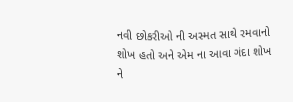નવી છોકરીઓ ની અસ્મત સાથે રમવાનો શોખ હતો અને એમ ના આવા ગંદા શોખ ને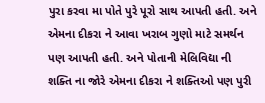પુરા કરવા મા પોતે પુરે પૂરો સાથ આપતી હતી. અને એમના દીકરા ને આવા ખરાબ ગુણો માટે સમર્થન પણ આપતી હતી. અને પોતાની મેલિવિદ્યા ની શક્તિ ના જોરે એમના દીકરા ને શક્તિઓ પણ પુરી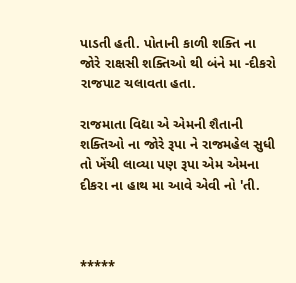પાડતી હતી. પોતાની કાળી શક્તિ ના જોરે રાક્ષસી શક્તિઓ થી બંને મા -દીકરો રાજપાટ ચલાવતા હતા.

રાજમાતા વિદ્યા એ એમની શૈતાની શક્તિઓ ના જોરે રૂપા ને રાજમહેલ સુધી તો ખેંચી લાવ્યા પણ રૂપા એમ એમના દીકરા ના હાથ મા આવે એવી નો 'તી.



*****